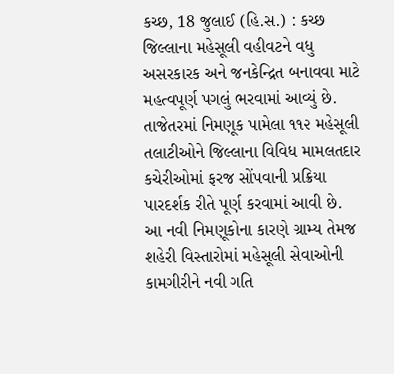કચ્છ, 18 જુલાઈ (હિ.સ.) : કચ્છ જિલ્લાના મહેસૂલી વહીવટને વધુ અસરકારક અને જનકેન્દ્રિત બનાવવા માટે મહત્વપૂર્ણ પગલું ભરવામાં આવ્યું છે. તાજેતરમાં નિમણૂક પામેલા ૧૧૨ મહેસૂલી તલાટીઓને જિલ્લાના વિવિધ મામલતદાર કચેરીઓમાં ફરજ સોંપવાની પ્રક્રિયા પારદર્શક રીતે પૂર્ણ કરવામાં આવી છે. આ નવી નિમણૂકોના કારણે ગ્રામ્ય તેમજ શહેરી વિસ્તારોમાં મહેસૂલી સેવાઓની કામગીરીને નવી ગતિ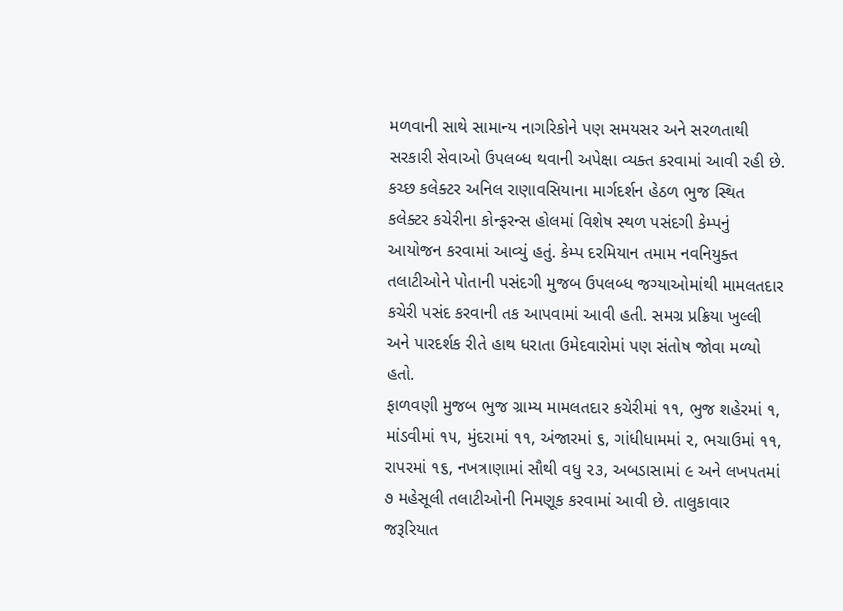મળવાની સાથે સામાન્ય નાગરિકોને પણ સમયસર અને સરળતાથી સરકારી સેવાઓ ઉપલબ્ધ થવાની અપેક્ષા વ્યક્ત કરવામાં આવી રહી છે.
કચ્છ કલેક્ટર અનિલ રાણાવસિયાના માર્ગદર્શન હેઠળ ભુજ સ્થિત કલેક્ટર કચેરીના કોન્ફરન્સ હોલમાં વિશેષ સ્થળ પસંદગી કેમ્પનું આયોજન કરવામાં આવ્યું હતું. કેમ્પ દરમિયાન તમામ નવનિયુક્ત તલાટીઓને પોતાની પસંદગી મુજબ ઉપલબ્ધ જગ્યાઓમાંથી મામલતદાર કચેરી પસંદ કરવાની તક આપવામાં આવી હતી. સમગ્ર પ્રક્રિયા ખુલ્લી અને પારદર્શક રીતે હાથ ધરાતા ઉમેદવારોમાં પણ સંતોષ જોવા મળ્યો હતો.
ફાળવણી મુજબ ભુજ ગ્રામ્ય મામલતદાર કચેરીમાં ૧૧, ભુજ શહેરમાં ૧, માંડવીમાં ૧૫, મુંદરામાં ૧૧, અંજારમાં ૬, ગાંધીધામમાં ૨, ભચાઉમાં ૧૧, રાપરમાં ૧૬, નખત્રાણામાં સૌથી વધુ ૨૩, અબડાસામાં ૯ અને લખપતમાં ૭ મહેસૂલી તલાટીઓની નિમણૂક કરવામાં આવી છે. તાલુકાવાર જરૂરિયાત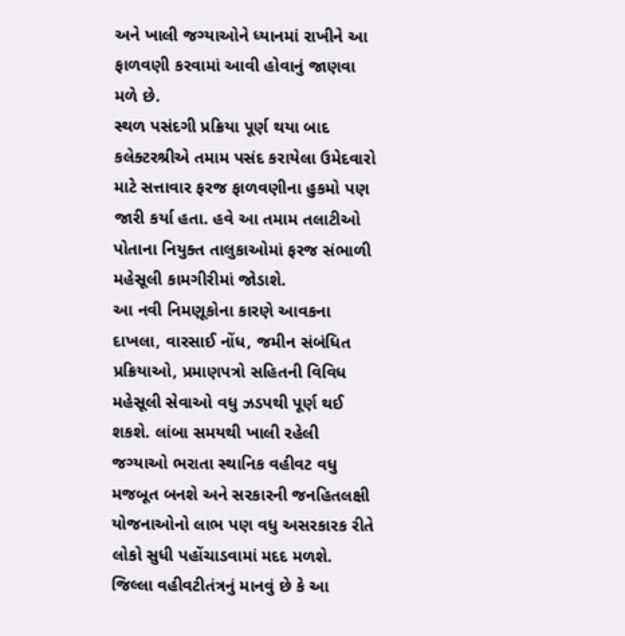અને ખાલી જગ્યાઓને ધ્યાનમાં રાખીને આ ફાળવણી કરવામાં આવી હોવાનું જાણવા મળે છે.
સ્થળ પસંદગી પ્રક્રિયા પૂર્ણ થયા બાદ કલેક્ટરશ્રીએ તમામ પસંદ કરાયેલા ઉમેદવારો માટે સત્તાવાર ફરજ ફાળવણીના હુકમો પણ જારી કર્યા હતા. હવે આ તમામ તલાટીઓ પોતાના નિયુક્ત તાલુકાઓમાં ફરજ સંભાળી મહેસૂલી કામગીરીમાં જોડાશે.
આ નવી નિમણૂકોના કારણે આવકના દાખલા, વારસાઈ નોંધ, જમીન સંબંધિત પ્રક્રિયાઓ, પ્રમાણપત્રો સહિતની વિવિધ મહેસૂલી સેવાઓ વધુ ઝડપથી પૂર્ણ થઈ શકશે. લાંબા સમયથી ખાલી રહેલી જગ્યાઓ ભરાતા સ્થાનિક વહીવટ વધુ મજબૂત બનશે અને સરકારની જનહિતલક્ષી યોજનાઓનો લાભ પણ વધુ અસરકારક રીતે લોકો સુધી પહોંચાડવામાં મદદ મળશે. જિલ્લા વહીવટીતંત્રનું માનવું છે કે આ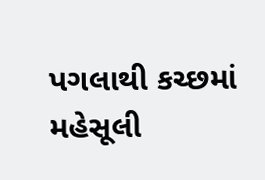પગલાથી કચ્છમાં મહેસૂલી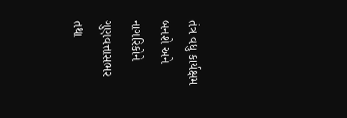તંત્ર વધુ કાર્યક્ષમ બનશે અને નાગરિકોને ગુણવત્તાસભર તથા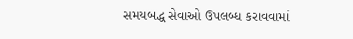સમયબદ્ધ સેવાઓ ઉપલબ્ધ કરાવવામાં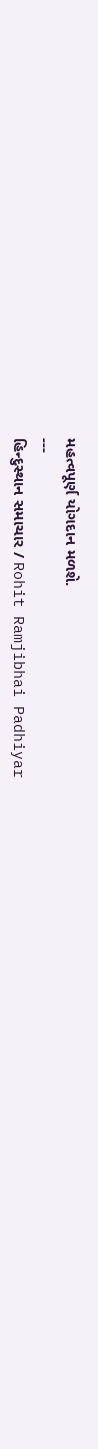મહત્વપૂર્ણ યોગદાન મળશે.
---
હિન્દુસ્થાન સમાચાર / Rohit Ramjibhai Padhiyar